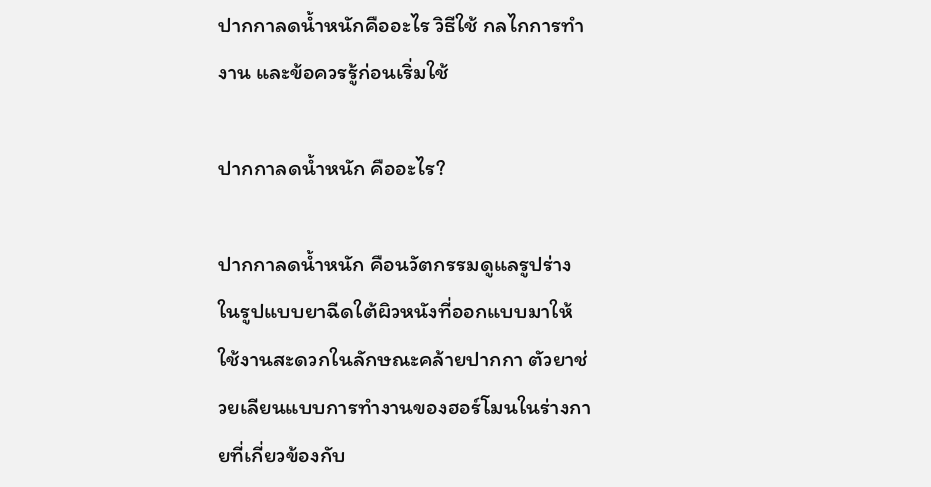ปากกาลดน้ำหนักคืออะไร วิธีใช้ กลไกการทำงาน และข้อควรรู้ก่อนเริ่มใช้

ปากกาลดน้ำหนัก คืออะไร?

ปากกาลดน้ำหนัก คือนวัตกรรมดูแลรูปร่างในรูปแบบยาฉีดใต้ผิวหนังที่ออกแบบมาให้ใช้งานสะดวกในลักษณะคล้ายปากกา ตัวยาช่วยเลียนแบบการทำงานของฮอร์โมนในร่างกายที่เกี่ยวข้องกับ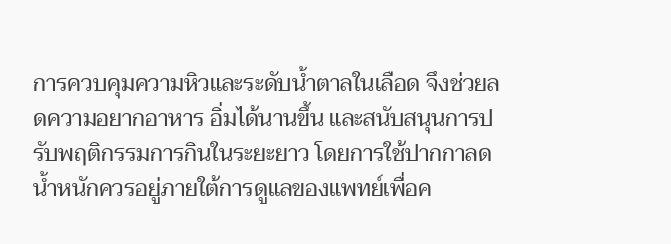การควบคุมความหิวและระดับน้ำตาลในเลือด จึงช่วยลดความอยากอาหาร อิ่มได้นานขึ้น และสนับสนุนการปรับพฤติกรรมการกินในระยะยาว โดยการใช้ปากกาลดน้ำหนักควรอยู่ภายใต้การดูแลของแพทย์เพื่อค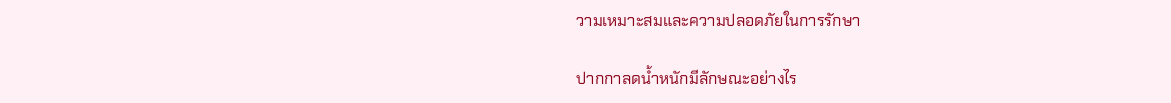วามเหมาะสมและความปลอดภัยในการรักษา

ปากกาลดน้ำหนักมีลักษณะอย่างไร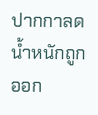ปากกาลดน้ำหนักถูกออก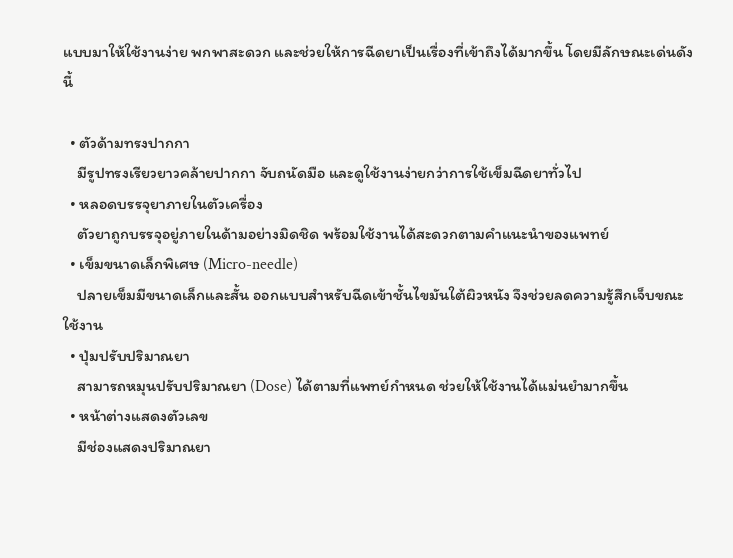แบบมาให้ใช้งานง่าย พกพาสะดวก และช่วยให้การฉีดยาเป็นเรื่องที่เข้าถึงได้มากขึ้น โดยมีลักษณะเด่นดังนี้

  • ตัวด้ามทรงปากกา
    มีรูปทรงเรียวยาวคล้ายปากกา จับถนัดมือ และดูใช้งานง่ายกว่าการใช้เข็มฉีดยาทั่วไป
  • หลอดบรรจุยาภายในตัวเครื่อง
    ตัวยาถูกบรรจุอยู่ภายในด้ามอย่างมิดชิด พร้อมใช้งานได้สะดวกตามคำแนะนำของแพทย์
  • เข็มขนาดเล็กพิเศษ (Micro-needle)
    ปลายเข็มมีขนาดเล็กและสั้น ออกแบบสำหรับฉีดเข้าชั้นไขมันใต้ผิวหนัง จึงช่วยลดความรู้สึกเจ็บขณะใช้งาน
  • ปุ่มปรับปริมาณยา
    สามารถหมุนปรับปริมาณยา (Dose) ได้ตามที่แพทย์กำหนด ช่วยให้ใช้งานได้แม่นยำมากขึ้น
  • หน้าต่างแสดงตัวเลข
    มีช่องแสดงปริมาณยา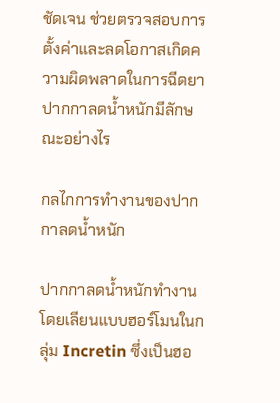ชัดเจน ช่วยตรวจสอบการตั้งค่าและลดโอกาสเกิดความผิดพลาดในการฉีดยา
ปากกาลดน้ำหนักมีลักษณะอย่างไร

กลไกการทำงานของปากกาลดน้ำหนัก

ปากกาลดน้ำหนักทำงานโดยเลียนแบบฮอร์โมนในกลุ่ม Incretin ซึ่งเป็นฮอ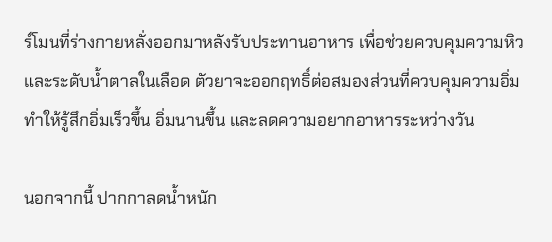ร์โมนที่ร่างกายหลั่งออกมาหลังรับประทานอาหาร เพื่อช่วยควบคุมความหิวและระดับน้ำตาลในเลือด ตัวยาจะออกฤทธิ์ต่อสมองส่วนที่ควบคุมความอิ่ม ทำให้รู้สึกอิ่มเร็วขึ้น อิ่มนานขึ้น และลดความอยากอาหารระหว่างวัน

นอกจากนี้ ปากกาลดน้ำหนัก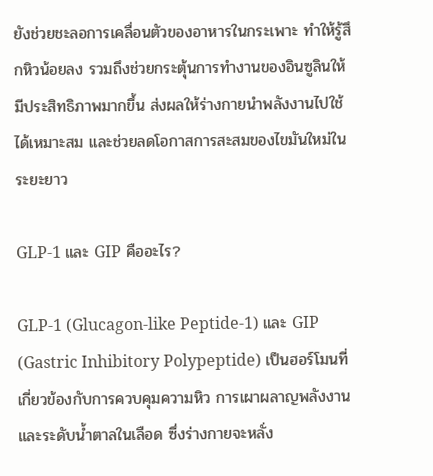ยังช่วยชะลอการเคลื่อนตัวของอาหารในกระเพาะ ทำให้รู้สึกหิวน้อยลง รวมถึงช่วยกระตุ้นการทำงานของอินซูลินให้มีประสิทธิภาพมากขึ้น ส่งผลให้ร่างกายนำพลังงานไปใช้ได้เหมาะสม และช่วยลดโอกาสการสะสมของไขมันใหม่ในระยะยาว

GLP-1 และ GIP คืออะไร?

GLP-1 (Glucagon-like Peptide-1) และ GIP (Gastric Inhibitory Polypeptide) เป็นฮอร์โมนที่เกี่ยวข้องกับการควบคุมความหิว การเผาผลาญพลังงาน และระดับน้ำตาลในเลือด ซึ่งร่างกายจะหลั่ง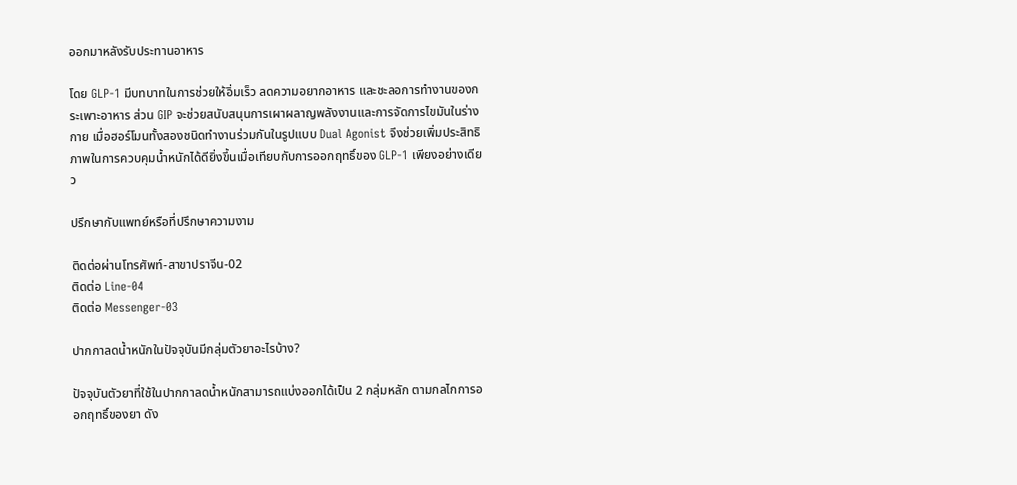ออกมาหลังรับประทานอาหาร

โดย GLP-1 มีบทบาทในการช่วยให้อิ่มเร็ว ลดความอยากอาหาร และชะลอการทำงานของกระเพาะอาหาร ส่วน GIP จะช่วยสนับสนุนการเผาผลาญพลังงานและการจัดการไขมันในร่างกาย เมื่อฮอร์โมนทั้งสองชนิดทำงานร่วมกันในรูปแบบ Dual Agonist จึงช่วยเพิ่มประสิทธิภาพในการควบคุมน้ำหนักได้ดียิ่งขึ้นเมื่อเทียบกับการออกฤทธิ์ของ GLP-1 เพียงอย่างเดียว

ปรึกษากับแพทย์หรือที่ปรึกษาความงาม

ติดต่อผ่านโทรศัพท์-สาขาปราจีน-02
ติดต่อ Line-04
ติดต่อ Messenger-03

ปากกาลดน้ำหนักในปัจจุบันมีกลุ่มตัวยาอะไรบ้าง?

ปัจจุบันตัวยาที่ใช้ในปากกาลดน้ำหนักสามารถแบ่งออกได้เป็น 2 กลุ่มหลัก ตามกลไกการออกฤทธิ์ของยา ดัง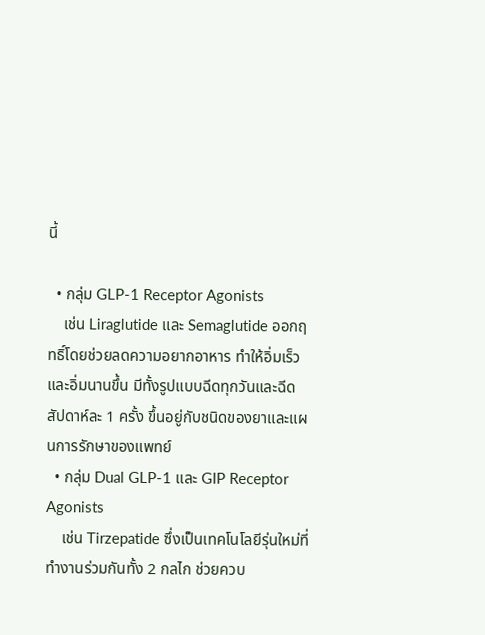นี้

  • กลุ่ม GLP-1 Receptor Agonists
    เช่น Liraglutide และ Semaglutide ออกฤทธิ์โดยช่วยลดความอยากอาหาร ทำให้อิ่มเร็วและอิ่มนานขึ้น มีทั้งรูปแบบฉีดทุกวันและฉีดสัปดาห์ละ 1 ครั้ง ขึ้นอยู่กับชนิดของยาและแผนการรักษาของแพทย์
  • กลุ่ม Dual GLP-1 และ GIP Receptor Agonists
    เช่น Tirzepatide ซึ่งเป็นเทคโนโลยีรุ่นใหม่ที่ทำงานร่วมกันทั้ง 2 กลไก ช่วยควบ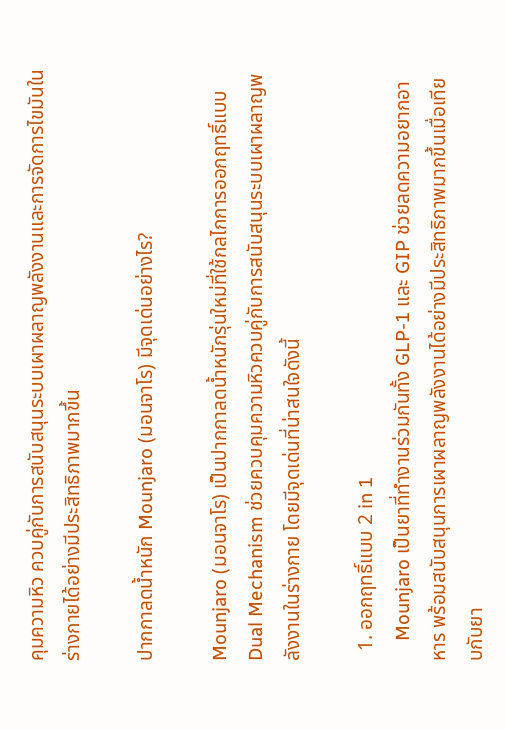คุมความหิว ควบคู่กับการสนับสนุนระบบเผาผลาญพลังงานและการจัดการไขมันในร่างกายได้อย่างมีประสิทธิภาพมากขึ้น

ปากกาลดน้ำหนัก Mounjaro (มอนจาโร) มีจุดเด่นอย่างไร?

Mounjaro (มอนจาโร) เป็นปากกาลดน้ำหนักรุ่นใหม่ที่ใช้กลไกการออกฤทธิ์แบบ Dual Mechanism ช่วยควบคุมความหิวควบคู่กับการสนับสนุนระบบเผาผลาญพลังงานในร่างกาย โดยมีจุดเด่นที่น่าสนใจดังนี้

  1. ออกฤทธิ์แบบ 2 in 1
    Mounjaro เป็นยาที่ทำงานร่วมกันทั้ง GLP-1 และ GIP ช่วยลดความอยากอาหาร พร้อมสนับสนุนการเผาผลาญพลังงานได้อย่างมีประสิทธิภาพมากขึ้นเมื่อเทียบกับยา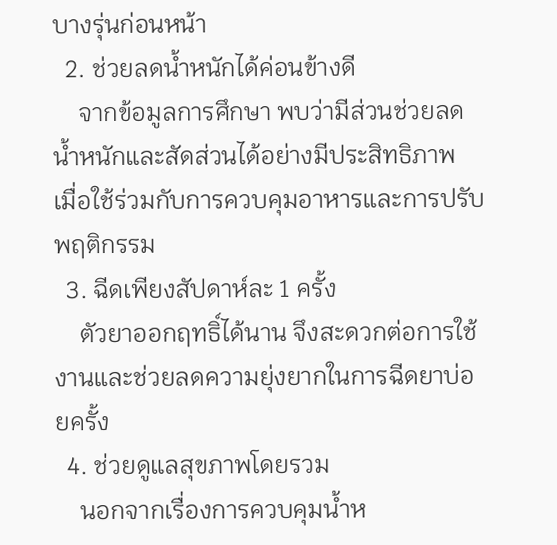บางรุ่นก่อนหน้า
  2. ช่วยลดน้ำหนักได้ค่อนข้างดี
    จากข้อมูลการศึกษา พบว่ามีส่วนช่วยลดน้ำหนักและสัดส่วนได้อย่างมีประสิทธิภาพ เมื่อใช้ร่วมกับการควบคุมอาหารและการปรับพฤติกรรม
  3. ฉีดเพียงสัปดาห์ละ 1 ครั้ง
    ตัวยาออกฤทธิ์ได้นาน จึงสะดวกต่อการใช้งานและช่วยลดความยุ่งยากในการฉีดยาบ่อยครั้ง
  4. ช่วยดูแลสุขภาพโดยรวม
    นอกจากเรื่องการควบคุมน้ำห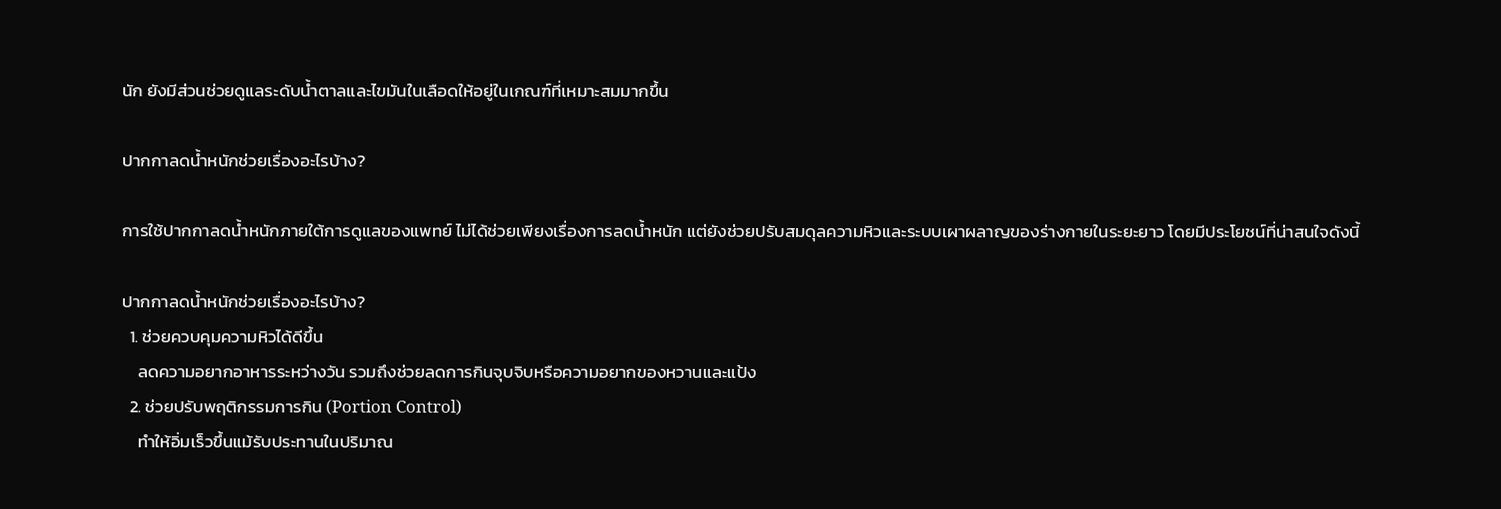นัก ยังมีส่วนช่วยดูแลระดับน้ำตาลและไขมันในเลือดให้อยู่ในเกณฑ์ที่เหมาะสมมากขึ้น

ปากกาลดน้ำหนักช่วยเรื่องอะไรบ้าง?

การใช้ปากกาลดน้ำหนักภายใต้การดูแลของแพทย์ ไม่ได้ช่วยเพียงเรื่องการลดน้ำหนัก แต่ยังช่วยปรับสมดุลความหิวและระบบเผาผลาญของร่างกายในระยะยาว โดยมีประโยชน์ที่น่าสนใจดังนี้

ปากกาลดน้ำหนักช่วยเรื่องอะไรบ้าง?
  1. ช่วยควบคุมความหิวได้ดีขึ้น
    ลดความอยากอาหารระหว่างวัน รวมถึงช่วยลดการกินจุบจิบหรือความอยากของหวานและแป้ง
  2. ช่วยปรับพฤติกรรมการกิน (Portion Control)
    ทำให้อิ่มเร็วขึ้นแม้รับประทานในปริมาณ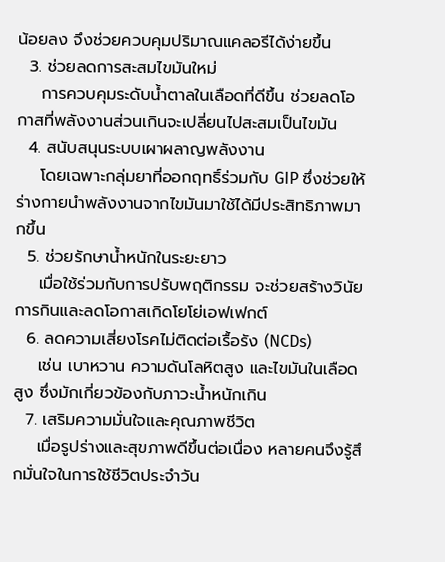น้อยลง จึงช่วยควบคุมปริมาณแคลอรีได้ง่ายขึ้น
  3. ช่วยลดการสะสมไขมันใหม่
    การควบคุมระดับน้ำตาลในเลือดที่ดีขึ้น ช่วยลดโอกาสที่พลังงานส่วนเกินจะเปลี่ยนไปสะสมเป็นไขมัน
  4. สนับสนุนระบบเผาผลาญพลังงาน
    โดยเฉพาะกลุ่มยาที่ออกฤทธิ์ร่วมกับ GIP ซึ่งช่วยให้ร่างกายนำพลังงานจากไขมันมาใช้ได้มีประสิทธิภาพมากขึ้น
  5. ช่วยรักษาน้ำหนักในระยะยาว
    เมื่อใช้ร่วมกับการปรับพฤติกรรม จะช่วยสร้างวินัยการกินและลดโอกาสเกิดโยโย่เอฟเฟกต์
  6. ลดความเสี่ยงโรคไม่ติดต่อเรื้อรัง (NCDs)
    เช่น เบาหวาน ความดันโลหิตสูง และไขมันในเลือดสูง ซึ่งมักเกี่ยวข้องกับภาวะน้ำหนักเกิน
  7. เสริมความมั่นใจและคุณภาพชีวิต
    เมื่อรูปร่างและสุขภาพดีขึ้นต่อเนื่อง หลายคนจึงรู้สึกมั่นใจในการใช้ชีวิตประจำวัน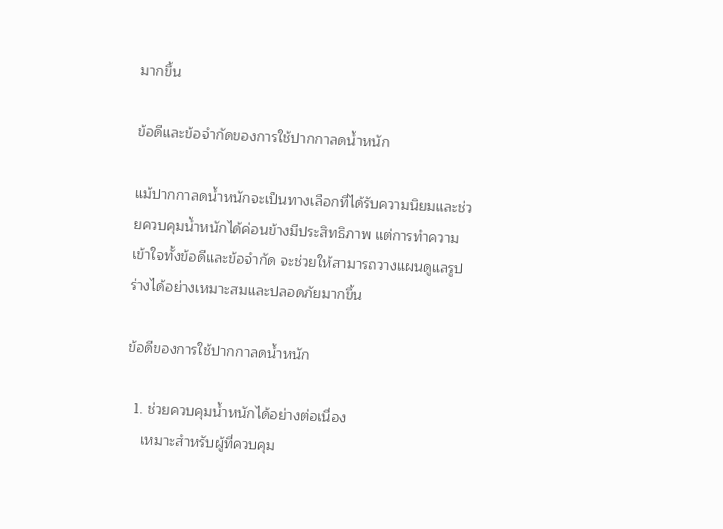มากขึ้น

ข้อดีและข้อจำกัดของการใช้ปากกาลดน้ำหนัก

แม้ปากกาลดน้ำหนักจะเป็นทางเลือกที่ได้รับความนิยมและช่วยควบคุมน้ำหนักได้ค่อนข้างมีประสิทธิภาพ แต่การทำความเข้าใจทั้งข้อดีและข้อจำกัด จะช่วยให้สามารถวางแผนดูแลรูปร่างได้อย่างเหมาะสมและปลอดภัยมากขึ้น

ข้อดีของการใช้ปากกาลดน้ำหนัก

  1. ช่วยควบคุมน้ำหนักได้อย่างต่อเนื่อง
    เหมาะสำหรับผู้ที่ควบคุม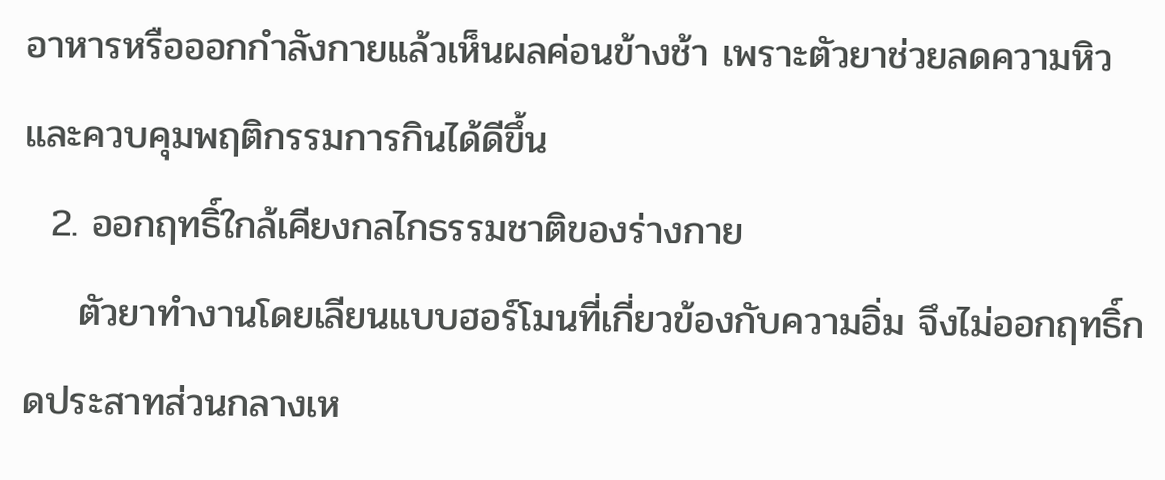อาหารหรือออกกำลังกายแล้วเห็นผลค่อนข้างช้า เพราะตัวยาช่วยลดความหิวและควบคุมพฤติกรรมการกินได้ดีขึ้น
  2. ออกฤทธิ์ใกล้เคียงกลไกธรรมชาติของร่างกาย
    ตัวยาทำงานโดยเลียนแบบฮอร์โมนที่เกี่ยวข้องกับความอิ่ม จึงไม่ออกฤทธิ์กดประสาทส่วนกลางเห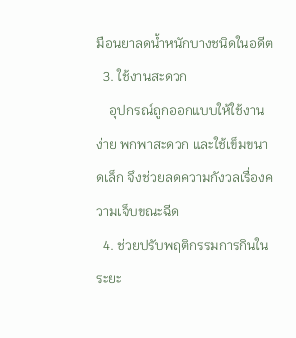มือนยาลดน้ำหนักบางชนิดในอดีต
  3. ใช้งานสะดวก
    อุปกรณ์ถูกออกแบบให้ใช้งานง่าย พกพาสะดวก และใช้เข็มขนาดเล็ก จึงช่วยลดความกังวลเรื่องความเจ็บขณะฉีด
  4. ช่วยปรับพฤติกรรมการกินในระยะ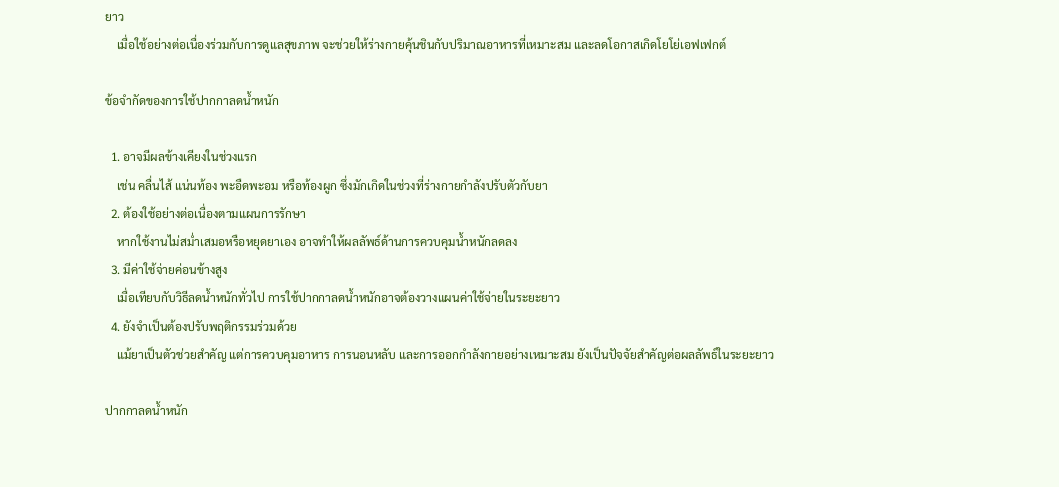ยาว
    เมื่อใช้อย่างต่อเนื่องร่วมกับการดูแลสุขภาพ จะช่วยให้ร่างกายคุ้นชินกับปริมาณอาหารที่เหมาะสม และลดโอกาสเกิดโยโย่เอฟเฟกต์

ข้อจำกัดของการใช้ปากกาลดน้ำหนัก

  1. อาจมีผลข้างเคียงในช่วงแรก
    เช่น คลื่นไส้ แน่นท้อง พะอืดพะอม หรือท้องผูก ซึ่งมักเกิดในช่วงที่ร่างกายกำลังปรับตัวกับยา
  2. ต้องใช้อย่างต่อเนื่องตามแผนการรักษา
    หากใช้งานไม่สม่ำเสมอหรือหยุดยาเอง อาจทำให้ผลลัพธ์ด้านการควบคุมน้ำหนักลดลง
  3. มีค่าใช้จ่ายค่อนข้างสูง
    เมื่อเทียบกับวิธีลดน้ำหนักทั่วไป การใช้ปากกาลดน้ำหนักอาจต้องวางแผนค่าใช้จ่ายในระยะยาว
  4. ยังจำเป็นต้องปรับพฤติกรรมร่วมด้วย
    แม้ยาเป็นตัวช่วยสำคัญ แต่การควบคุมอาหาร การนอนหลับ และการออกกำลังกายอย่างเหมาะสม ยังเป็นปัจจัยสำคัญต่อผลลัพธ์ในระยะยาว

ปากกาลดน้ำหนัก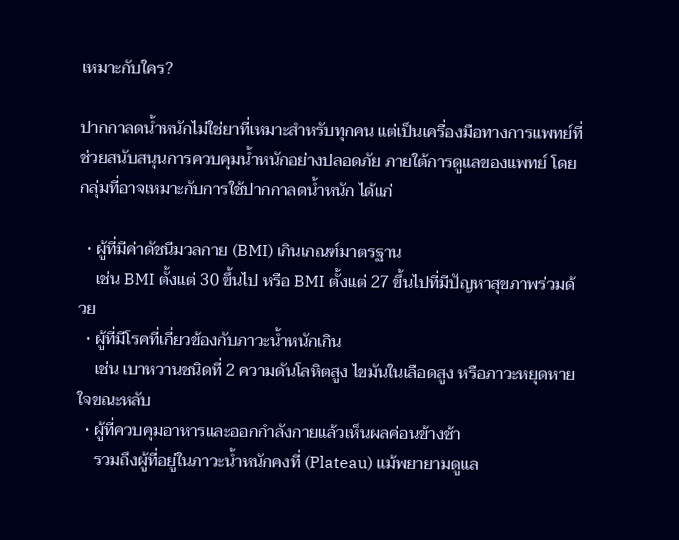เหมาะกับใคร?

ปากกาลดน้ำหนักไม่ใช่ยาที่เหมาะสำหรับทุกคน แต่เป็นเครื่องมือทางการแพทย์ที่ช่วยสนับสนุนการควบคุมน้ำหนักอย่างปลอดภัย ภายใต้การดูแลของแพทย์ โดยกลุ่มที่อาจเหมาะกับการใช้ปากกาลดน้ำหนัก ได้แก่

  • ผู้ที่มีค่าดัชนีมวลกาย (BMI) เกินเกณฑ์มาตรฐาน
    เช่น BMI ตั้งแต่ 30 ขึ้นไป หรือ BMI ตั้งแต่ 27 ขึ้นไปที่มีปัญหาสุขภาพร่วมด้วย
  • ผู้ที่มีโรคที่เกี่ยวข้องกับภาวะน้ำหนักเกิน
    เช่น เบาหวานชนิดที่ 2 ความดันโลหิตสูง ไขมันในเลือดสูง หรือภาวะหยุดหายใจขณะหลับ
  • ผู้ที่ควบคุมอาหารและออกกำลังกายแล้วเห็นผลค่อนข้างช้า
    รวมถึงผู้ที่อยู่ในภาวะน้ำหนักคงที่ (Plateau) แม้พยายามดูแล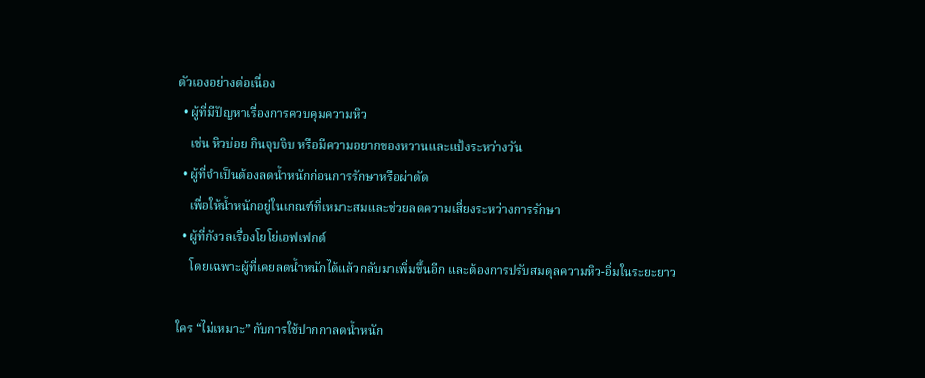ตัวเองอย่างต่อเนื่อง
  • ผู้ที่มีปัญหาเรื่องการควบคุมความหิว
    เช่น หิวบ่อย กินจุบจิบ หรือมีความอยากของหวานและแป้งระหว่างวัน
  • ผู้ที่จำเป็นต้องลดน้ำหนักก่อนการรักษาหรือผ่าตัด
    เพื่อให้น้ำหนักอยู่ในเกณฑ์ที่เหมาะสมและช่วยลดความเสี่ยงระหว่างการรักษา
  • ผู้ที่กังวลเรื่องโยโย่เอฟเฟกต์
    โดยเฉพาะผู้ที่เคยลดน้ำหนักได้แล้วกลับมาเพิ่มขึ้นอีก และต้องการปรับสมดุลความหิว-อิ่มในระยะยาว

ใคร “ไม่เหมาะ” กับการใช้ปากกาลดน้ำหนัก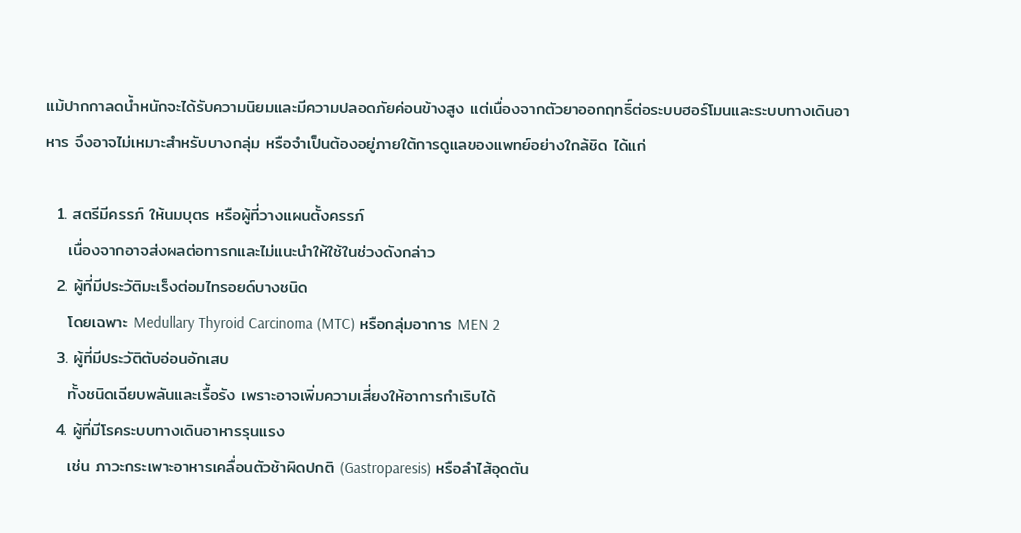แม้ปากกาลดน้ำหนักจะได้รับความนิยมและมีความปลอดภัยค่อนข้างสูง แต่เนื่องจากตัวยาออกฤทธิ์ต่อระบบฮอร์โมนและระบบทางเดินอาหาร จึงอาจไม่เหมาะสำหรับบางกลุ่ม หรือจำเป็นต้องอยู่ภายใต้การดูแลของแพทย์อย่างใกล้ชิด ได้แก่

  1. สตรีมีครรภ์ ให้นมบุตร หรือผู้ที่วางแผนตั้งครรภ์
    เนื่องจากอาจส่งผลต่อทารกและไม่แนะนำให้ใช้ในช่วงดังกล่าว
  2. ผู้ที่มีประวัติมะเร็งต่อมไทรอยด์บางชนิด
    โดยเฉพาะ Medullary Thyroid Carcinoma (MTC) หรือกลุ่มอาการ MEN 2
  3. ผู้ที่มีประวัติตับอ่อนอักเสบ
    ทั้งชนิดเฉียบพลันและเรื้อรัง เพราะอาจเพิ่มความเสี่ยงให้อาการกำเริบได้
  4. ผู้ที่มีโรคระบบทางเดินอาหารรุนแรง
    เช่น ภาวะกระเพาะอาหารเคลื่อนตัวช้าผิดปกติ (Gastroparesis) หรือลำไส้อุดตัน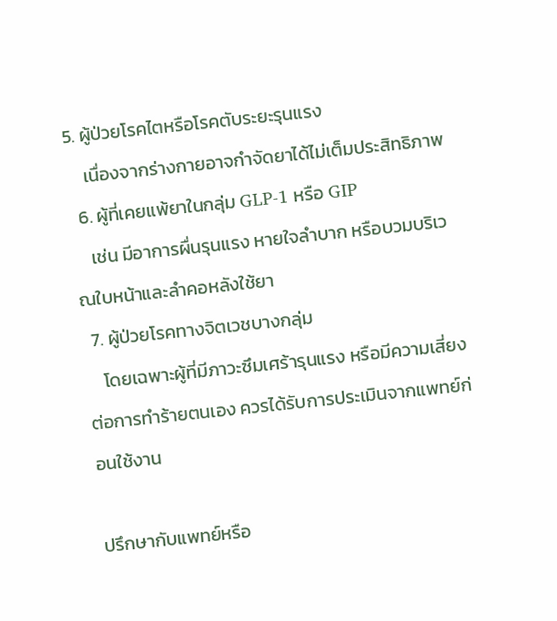5. ผู้ป่วยโรคไตหรือโรคตับระยะรุนแรง
    เนื่องจากร่างกายอาจกำจัดยาได้ไม่เต็มประสิทธิภาพ
  6. ผู้ที่เคยแพ้ยาในกลุ่ม GLP-1 หรือ GIP
    เช่น มีอาการผื่นรุนแรง หายใจลำบาก หรือบวมบริเวณใบหน้าและลำคอหลังใช้ยา
  7. ผู้ป่วยโรคทางจิตเวชบางกลุ่ม
    โดยเฉพาะผู้ที่มีภาวะซึมเศร้ารุนแรง หรือมีความเสี่ยงต่อการทำร้ายตนเอง ควรได้รับการประเมินจากแพทย์ก่อนใช้งาน

ปรึกษากับแพทย์หรือ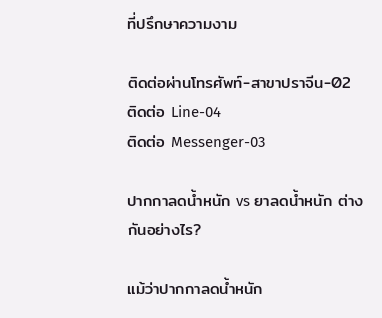ที่ปรึกษาความงาม

ติดต่อผ่านโทรศัพท์-สาขาปราจีน-02
ติดต่อ Line-04
ติดต่อ Messenger-03

ปากกาลดน้ำหนัก vs ยาลดน้ำหนัก ต่างกันอย่างไร?

แม้ว่าปากกาลดน้ำหนัก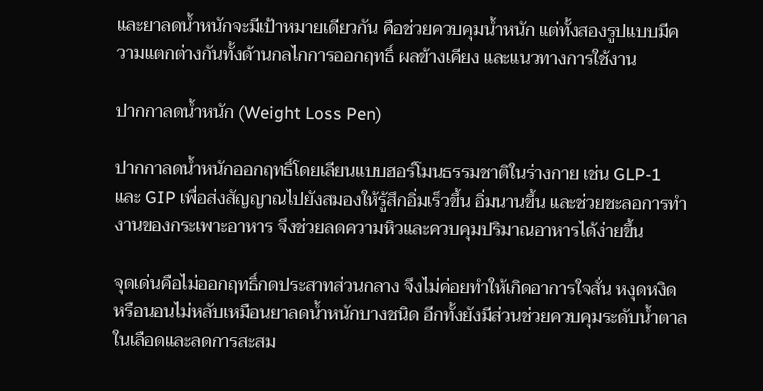และยาลดน้ำหนักจะมีเป้าหมายเดียวกัน คือช่วยควบคุมน้ำหนัก แต่ทั้งสองรูปแบบมีความแตกต่างกันทั้งด้านกลไกการออกฤทธิ์ ผลข้างเคียง และแนวทางการใช้งาน

ปากกาลดน้ำหนัก (Weight Loss Pen)

ปากกาลดน้ำหนักออกฤทธิ์โดยเลียนแบบฮอร์โมนธรรมชาติในร่างกาย เช่น GLP-1 และ GIP เพื่อส่งสัญญาณไปยังสมองให้รู้สึกอิ่มเร็วขึ้น อิ่มนานขึ้น และช่วยชะลอการทำงานของกระเพาะอาหาร จึงช่วยลดความหิวและควบคุมปริมาณอาหารได้ง่ายขึ้น

จุดเด่นคือไม่ออกฤทธิ์กดประสาทส่วนกลาง จึงไม่ค่อยทำให้เกิดอาการใจสั่น หงุดหงิด หรือนอนไม่หลับเหมือนยาลดน้ำหนักบางชนิด อีกทั้งยังมีส่วนช่วยควบคุมระดับน้ำตาลในเลือดและลดการสะสม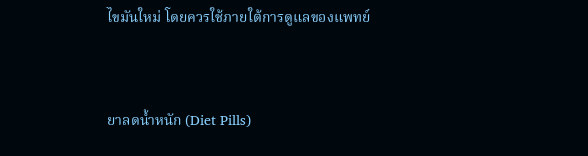ไขมันใหม่ โดยควรใช้ภายใต้การดูแลของแพทย์


ยาลดน้ำหนัก (Diet Pills)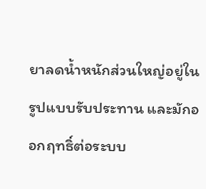ยาลดน้ำหนักส่วนใหญ่อยู่ในรูปแบบรับประทาน และมักออกฤทธิ์ต่อระบบ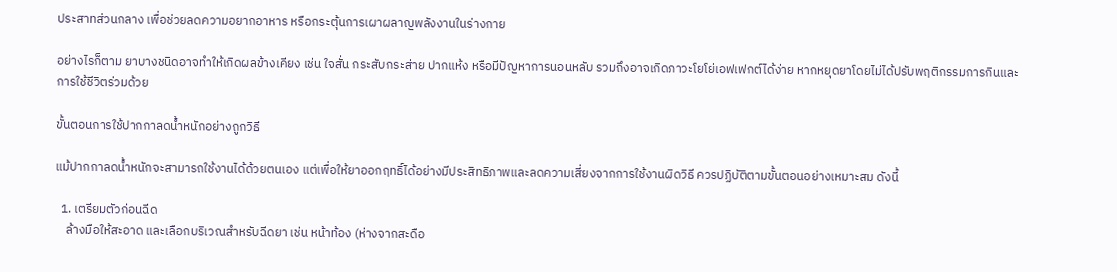ประสาทส่วนกลาง เพื่อช่วยลดความอยากอาหาร หรือกระตุ้นการเผาผลาญพลังงานในร่างกาย

อย่างไรก็ตาม ยาบางชนิดอาจทำให้เกิดผลข้างเคียง เช่น ใจสั่น กระสับกระส่าย ปากแห้ง หรือมีปัญหาการนอนหลับ รวมถึงอาจเกิดภาวะโยโย่เอฟเฟกต์ได้ง่าย หากหยุดยาโดยไม่ได้ปรับพฤติกรรมการกินและการใช้ชีวิตร่วมด้วย

ขั้นตอนการใช้ปากกาลดน้ำหนักอย่างถูกวิธี

แม้ปากกาลดน้ำหนักจะสามารถใช้งานได้ด้วยตนเอง แต่เพื่อให้ยาออกฤทธิ์ได้อย่างมีประสิทธิภาพและลดความเสี่ยงจากการใช้งานผิดวิธี ควรปฏิบัติตามขั้นตอนอย่างเหมาะสม ดังนี้

  1. เตรียมตัวก่อนฉีด
    ล้างมือให้สะอาด และเลือกบริเวณสำหรับฉีดยา เช่น หน้าท้อง (ห่างจากสะดือ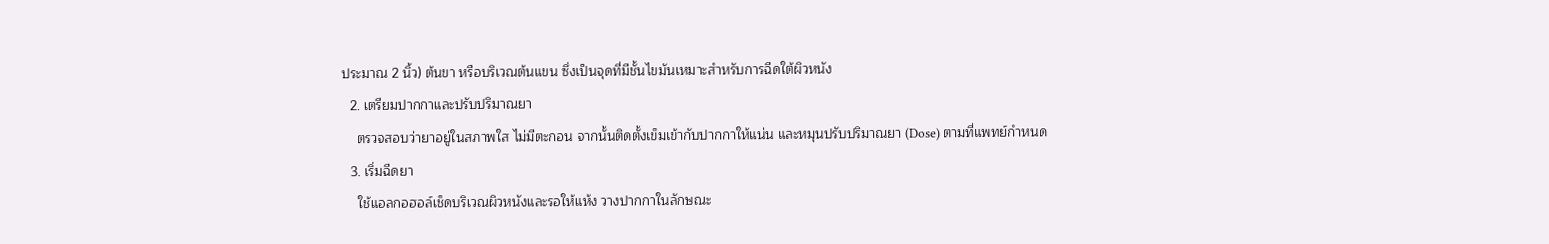ประมาณ 2 นิ้ว) ต้นขา หรือบริเวณต้นแขน ซึ่งเป็นจุดที่มีชั้นไขมันเหมาะสำหรับการฉีดใต้ผิวหนัง
  2. เตรียมปากกาและปรับปริมาณยา
    ตรวจสอบว่ายาอยู่ในสภาพใส ไม่มีตะกอน จากนั้นติดตั้งเข็มเข้ากับปากกาให้แน่น และหมุนปรับปริมาณยา (Dose) ตามที่แพทย์กำหนด
  3. เริ่มฉีดยา
    ใช้แอลกอฮอล์เช็ดบริเวณผิวหนังและรอให้แห้ง วางปากกาในลักษณะ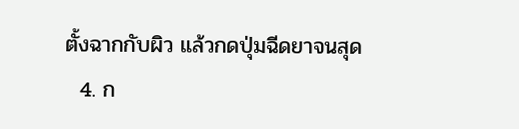ตั้งฉากกับผิว แล้วกดปุ่มฉีดยาจนสุด
  4. ก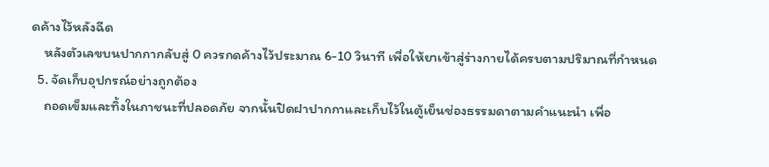ดค้างไว้หลังฉีด
    หลังตัวเลขบนปากกากลับสู่ 0 ควรกดค้างไว้ประมาณ 6-10 วินาที เพื่อให้ยาเข้าสู่ร่างกายได้ครบตามปริมาณที่กำหนด
  5. จัดเก็บอุปกรณ์อย่างถูกต้อง
    ถอดเข็มและทิ้งในภาชนะที่ปลอดภัย จากนั้นปิดฝาปากกาและเก็บไว้ในตู้เย็นช่องธรรมดาตามคำแนะนำ เพื่อ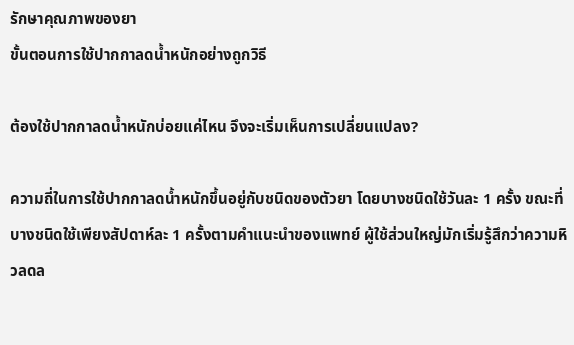รักษาคุณภาพของยา
ขั้นตอนการใช้ปากกาลดน้ำหนักอย่างถูกวิธี

ต้องใช้ปากกาลดน้ำหนักบ่อยแค่ไหน จึงจะเริ่มเห็นการเปลี่ยนแปลง?

ความถี่ในการใช้ปากกาลดน้ำหนักขึ้นอยู่กับชนิดของตัวยา โดยบางชนิดใช้วันละ 1 ครั้ง ขณะที่บางชนิดใช้เพียงสัปดาห์ละ 1 ครั้งตามคำแนะนำของแพทย์ ผู้ใช้ส่วนใหญ่มักเริ่มรู้สึกว่าความหิวลดล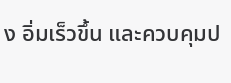ง อิ่มเร็วขึ้น และควบคุมป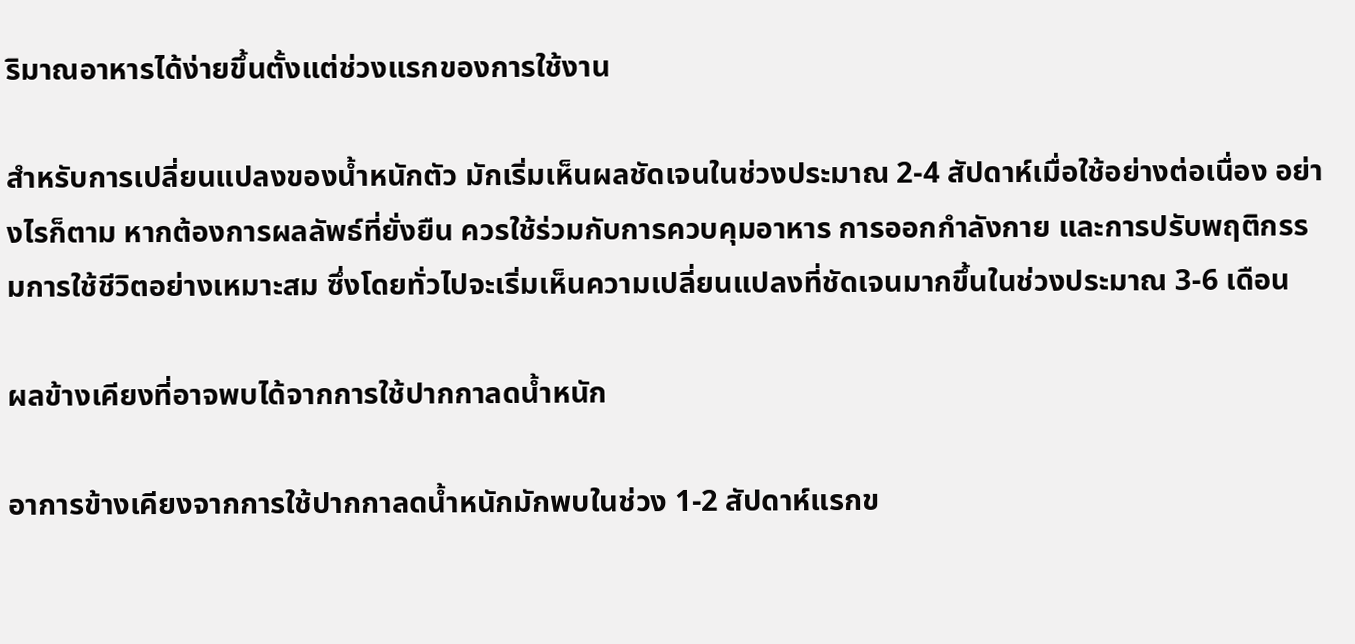ริมาณอาหารได้ง่ายขึ้นตั้งแต่ช่วงแรกของการใช้งาน

สำหรับการเปลี่ยนแปลงของน้ำหนักตัว มักเริ่มเห็นผลชัดเจนในช่วงประมาณ 2-4 สัปดาห์เมื่อใช้อย่างต่อเนื่อง อย่างไรก็ตาม หากต้องการผลลัพธ์ที่ยั่งยืน ควรใช้ร่วมกับการควบคุมอาหาร การออกกำลังกาย และการปรับพฤติกรรมการใช้ชีวิตอย่างเหมาะสม ซึ่งโดยทั่วไปจะเริ่มเห็นความเปลี่ยนแปลงที่ชัดเจนมากขึ้นในช่วงประมาณ 3-6 เดือน

ผลข้างเคียงที่อาจพบได้จากการใช้ปากกาลดน้ำหนัก

อาการข้างเคียงจากการใช้ปากกาลดน้ำหนักมักพบในช่วง 1-2 สัปดาห์แรกข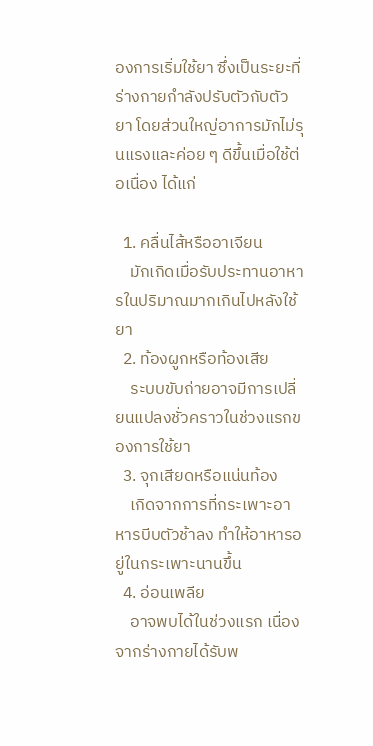องการเริ่มใช้ยา ซึ่งเป็นระยะที่ร่างกายกำลังปรับตัวกับตัวยา โดยส่วนใหญ่อาการมักไม่รุนแรงและค่อย ๆ ดีขึ้นเมื่อใช้ต่อเนื่อง ได้แก่

  1. คลื่นไส้หรืออาเจียน
    มักเกิดเมื่อรับประทานอาหารในปริมาณมากเกินไปหลังใช้ยา
  2. ท้องผูกหรือท้องเสีย
    ระบบขับถ่ายอาจมีการเปลี่ยนแปลงชั่วคราวในช่วงแรกของการใช้ยา
  3. จุกเสียดหรือแน่นท้อง
    เกิดจากการที่กระเพาะอาหารบีบตัวช้าลง ทำให้อาหารอยู่ในกระเพาะนานขึ้น
  4. อ่อนเพลีย
    อาจพบได้ในช่วงแรก เนื่องจากร่างกายได้รับพ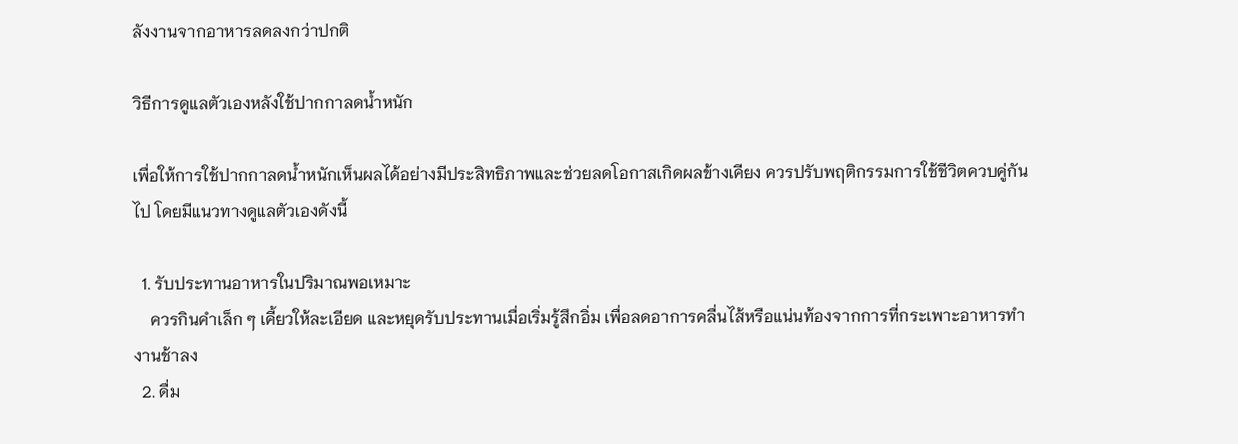ลังงานจากอาหารลดลงกว่าปกติ

วิธีการดูแลตัวเองหลังใช้ปากกาลดน้ำหนัก

เพื่อให้การใช้ปากกาลดน้ำหนักเห็นผลได้อย่างมีประสิทธิภาพและช่วยลดโอกาสเกิดผลข้างเคียง ควรปรับพฤติกรรมการใช้ชีวิตควบคู่กันไป โดยมีแนวทางดูแลตัวเองดังนี้

  1. รับประทานอาหารในปริมาณพอเหมาะ
    ควรกินคำเล็ก ๆ เคี้ยวให้ละเอียด และหยุดรับประทานเมื่อเริ่มรู้สึกอิ่ม เพื่อลดอาการคลื่นไส้หรือแน่นท้องจากการที่กระเพาะอาหารทำงานช้าลง
  2. ดื่ม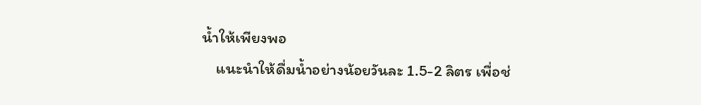น้ำให้เพียงพอ
    แนะนำให้ดื่มน้ำอย่างน้อยวันละ 1.5-2 ลิตร เพื่อช่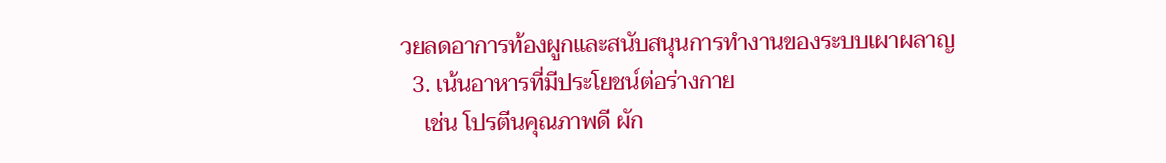วยลดอาการท้องผูกและสนับสนุนการทำงานของระบบเผาผลาญ
  3. เน้นอาหารที่มีประโยชน์ต่อร่างกาย
    เช่น โปรตีนคุณภาพดี ผัก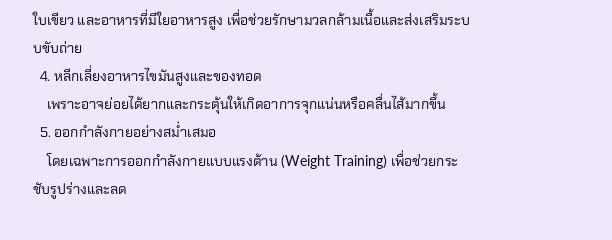ใบเขียว และอาหารที่มีใยอาหารสูง เพื่อช่วยรักษามวลกล้ามเนื้อและส่งเสริมระบบขับถ่าย
  4. หลีกเลี่ยงอาหารไขมันสูงและของทอด
    เพราะอาจย่อยได้ยากและกระตุ้นให้เกิดอาการจุกแน่นหรือคลื่นไส้มากขึ้น
  5. ออกกำลังกายอย่างสม่ำเสมอ
    โดยเฉพาะการออกกำลังกายแบบแรงต้าน (Weight Training) เพื่อช่วยกระชับรูปร่างและลด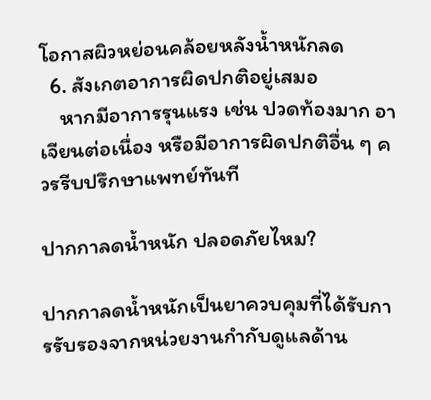โอกาสผิวหย่อนคล้อยหลังน้ำหนักลด
  6. สังเกตอาการผิดปกติอยู่เสมอ
    หากมีอาการรุนแรง เช่น ปวดท้องมาก อาเจียนต่อเนื่อง หรือมีอาการผิดปกติอื่น ๆ ควรรีบปรึกษาแพทย์ทันที

ปากกาลดน้ำหนัก ปลอดภัยไหม?

ปากกาลดน้ำหนักเป็นยาควบคุมที่ได้รับการรับรองจากหน่วยงานกำกับดูแลด้าน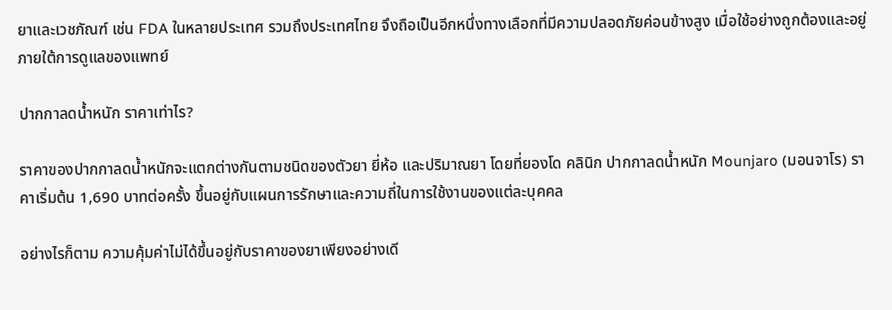ยาและเวชภัณฑ์ เช่น FDA ในหลายประเทศ รวมถึงประเทศไทย จึงถือเป็นอีกหนึ่งทางเลือกที่มีความปลอดภัยค่อนข้างสูง เมื่อใช้อย่างถูกต้องและอยู่ภายใต้การดูแลของแพทย์

ปากกาลดน้ำหนัก ราคาเท่าไร?

ราคาของปากกาลดน้ำหนักจะแตกต่างกันตามชนิดของตัวยา ยี่ห้อ และปริมาณยา โดยที่ยองโด คลินิก ปากกาลดน้ำหนัก Mounjaro (มอนจาโร) ราคาเริ่มต้น 1,690 บาทต่อครั้ง ขึ้นอยู่กับแผนการรักษาและความถี่ในการใช้งานของแต่ละบุคคล

อย่างไรก็ตาม ความคุ้มค่าไม่ได้ขึ้นอยู่กับราคาของยาเพียงอย่างเดี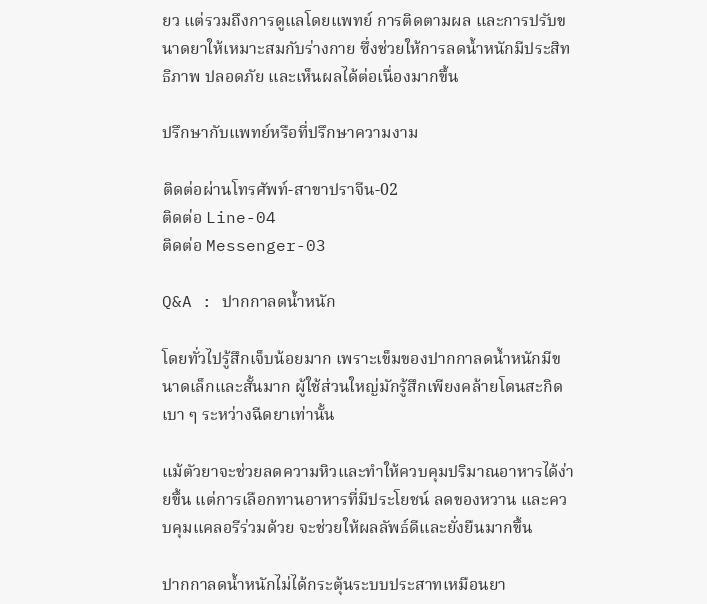ยว แต่รวมถึงการดูแลโดยแพทย์ การติดตามผล และการปรับขนาดยาให้เหมาะสมกับร่างกาย ซึ่งช่วยให้การลดน้ำหนักมีประสิทธิภาพ ปลอดภัย และเห็นผลได้ต่อเนื่องมากขึ้น

ปรึกษากับแพทย์หรือที่ปรึกษาความงาม

ติดต่อผ่านโทรศัพท์-สาขาปราจีน-02
ติดต่อ Line-04
ติดต่อ Messenger-03

Q&A : ปากกาลดน้ำหนัก

โดยทั่วไปรู้สึกเจ็บน้อยมาก เพราะเข็มของปากกาลดน้ำหนักมีขนาดเล็กและสั้นมาก ผู้ใช้ส่วนใหญ่มักรู้สึกเพียงคล้ายโดนสะกิดเบา ๆ ระหว่างฉีดยาเท่านั้น

แม้ตัวยาจะช่วยลดความหิวและทำให้ควบคุมปริมาณอาหารได้ง่ายขึ้น แต่การเลือกทานอาหารที่มีประโยชน์ ลดของหวาน และควบคุมแคลอรีร่วมด้วย จะช่วยให้ผลลัพธ์ดีและยั่งยืนมากขึ้น

ปากกาลดน้ำหนักไม่ได้กระตุ้นระบบประสาทเหมือนยา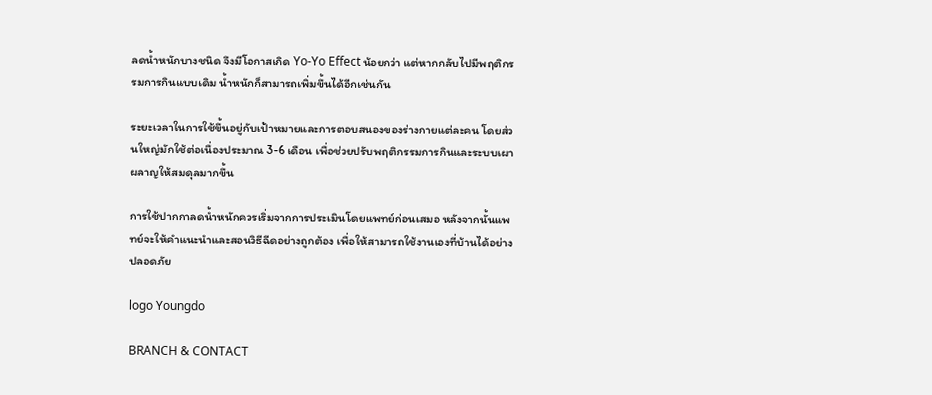ลดน้ำหนักบางชนิด จึงมีโอกาสเกิด Yo-Yo Effect น้อยกว่า แต่หากกลับไปมีพฤติกรรมการกินแบบเดิม น้ำหนักก็สามารถเพิ่มขึ้นได้อีกเช่นกัน

ระยะเวลาในการใช้ขึ้นอยู่กับเป้าหมายและการตอบสนองของร่างกายแต่ละคน โดยส่วนใหญ่มักใช้ต่อเนื่องประมาณ 3-6 เดือน เพื่อช่วยปรับพฤติกรรมการกินและระบบเผาผลาญให้สมดุลมากขึ้น

การใช้ปากกาลดน้ำหนักควรเริ่มจากการประเมินโดยแพทย์ก่อนเสมอ หลังจากนั้นแพทย์จะให้คำแนะนำและสอนวิธีฉีดอย่างถูกต้อง เพื่อให้สามารถใช้งานเองที่บ้านได้อย่างปลอดภัย

logo Youngdo

BRANCH & CONTACT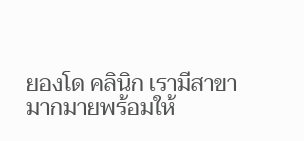ยองโด คลินิก เรามีสาขามากมายพร้อมให้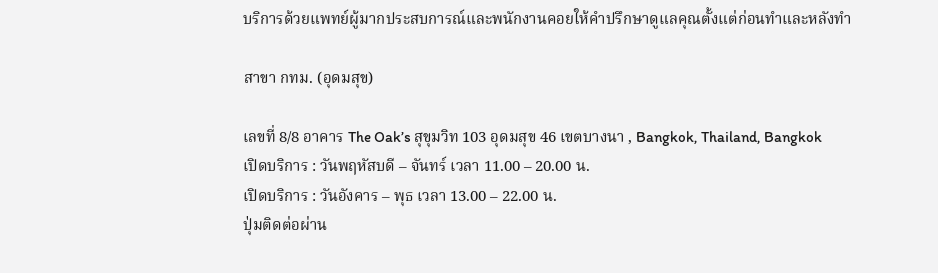บริการด้วยแพทย์ผู้มากประสบการณ์และพนักงานคอยให้คำปรึกษาดูแลคุณตั้งแต่ก่อนทำและหลังทำ

สาขา กทม. (อุดมสุข)

เลขที่ 8/8 อาคาร The Oak’s สุขุมวิท 103 อุดมสุข 46 เขตบางนา , Bangkok, Thailand, Bangkok
เปิดบริการ : วันพฤหัสบดี – จันทร์ เวลา 11.00 – 20.00 น.
เปิดบริการ : วันอังคาร – พุธ เวลา 13.00 – 22.00 น.
ปุ่มติดต่อผ่าน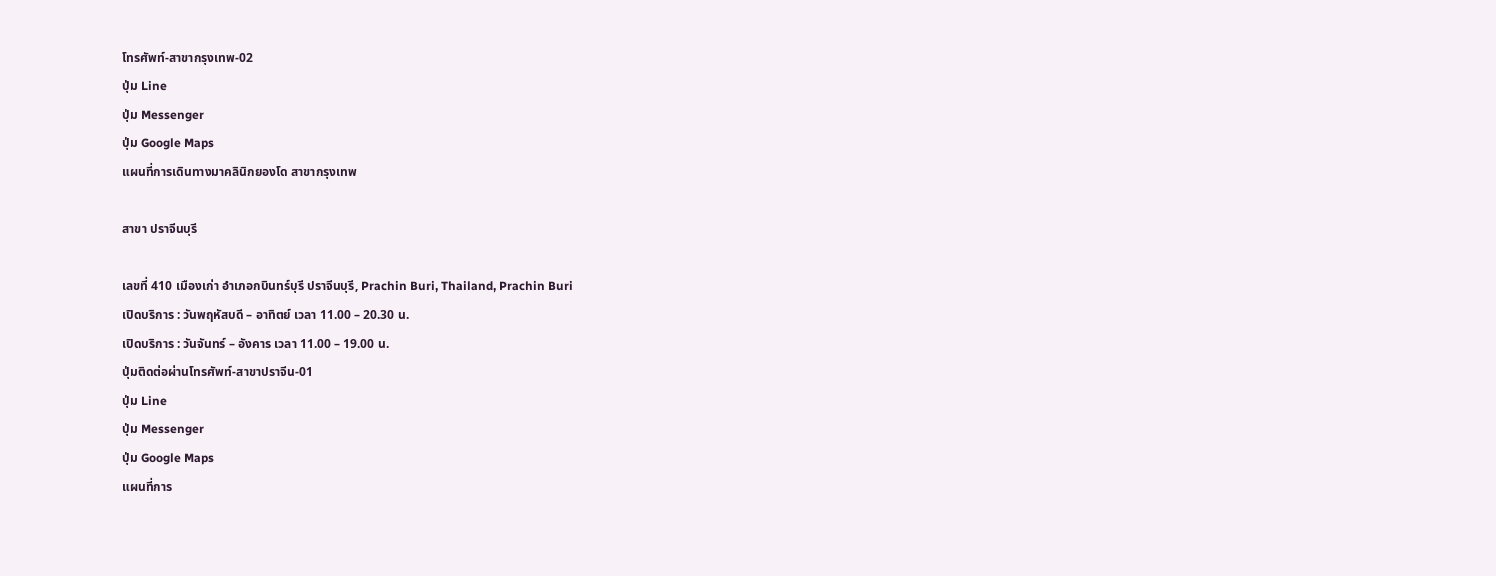โทรศัพท์-สาขากรุงเทพ-02
ปุ่ม Line
ปุ่ม Messenger
ปุ่ม Google Maps
แผนที่การเดินทางมาคลินิกยองโด สาขากรุงเทพ

สาขา ปราจีนบุรี

เลขที่ 410 เมืองเก่า อำเภอกบินทร์บุรี ปราจีนบุรี, Prachin Buri, Thailand, Prachin Buri
เปิดบริการ : วันพฤหัสบดี – อาทิตย์ เวลา 11.00 – 20.30 น.
เปิดบริการ : วันจันทร์ – อังคาร เวลา 11.00 – 19.00 น.
ปุ่มติดต่อผ่านโทรศัพท์-สาขาปราจีน-01
ปุ่ม Line
ปุ่ม Messenger
ปุ่ม Google Maps
แผนที่การ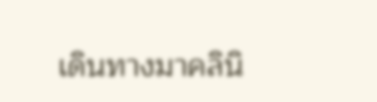เดินทางมาคลินิ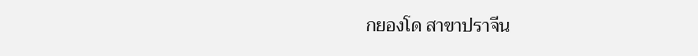กยองโด สาขาปราจีน